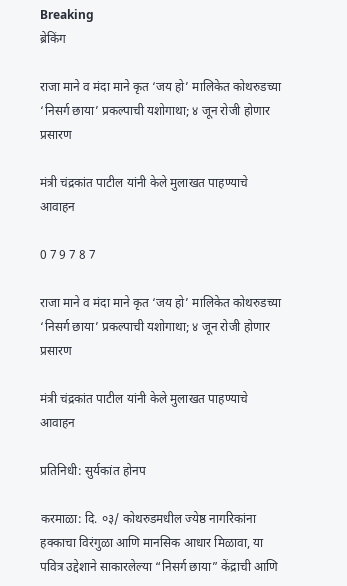Breaking
ब्रेकिंग

राजा माने व मंदा माने कृत ‘जय हो’ मालिकेत कोथरुडच्या ‘निसर्ग छाया’ प्रकल्पाची यशोगाथा; ४ जून रोजी होणार प्रसारण

मंत्री चंद्रकांत पाटील यांनी केले मुलाखत पाहण्याचे आवाहन

0 7 9 7 8 7

राजा माने व मंदा माने कृत ‘जय हो’ मालिकेत कोथरुडच्या ‘निसर्ग छाया’ प्रकल्पाची यशोगाथा; ४ जून रोजी होणार प्रसारण

मंत्री चंद्रकांत पाटील यांनी केले मुलाखत पाहण्याचे आवाहन

प्रतिनिधी: सुर्यकांत होनप

करमाळा: दि. ०३/ कोथरुडमधील ज्येष्ठ नागरिकांना हक्काचा विरंगुळा आणि मानसिक आधार मिळावा, या पवित्र उद्देशाने साकारलेल्या “निसर्ग छाया” केंद्राची आणि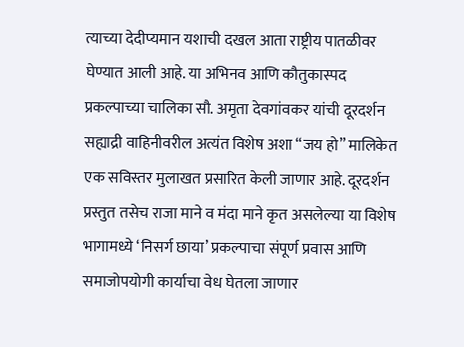त्याच्या देदीप्यमान यशाची दखल आता राष्ट्रीय पातळीवर घेण्यात आली आहे. या अभिनव आणि कौतुकास्पद प्रकल्पाच्या चालिका सौ. अमृता देवगांवकर यांची दूरदर्शन सह्याद्री वाहिनीवरील अत्यंत विशेष अशा “जय हो” मालिकेत एक सविस्तर मुलाखत प्रसारित केली जाणार आहे. दूरदर्शन प्रस्तुत तसेच राजा माने व मंदा माने कृत असलेल्या या विशेष भागामध्ये ‘निसर्ग छाया’ प्रकल्पाचा संपूर्ण प्रवास आणि समाजोपयोगी कार्याचा वेध घेतला जाणार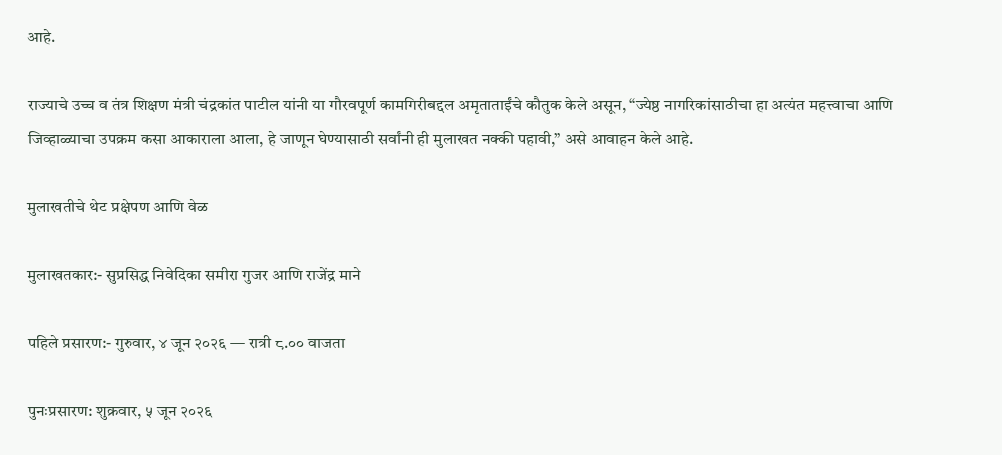आहे.

राज्याचे उच्च व तंत्र शिक्षण मंत्री चंद्रकांत पाटील यांनी या गौरवपूर्ण कामगिरीबद्दल अमृताताईंचे कौतुक केले असून, “ज्येष्ठ नागरिकांसाठीचा हा अत्यंत महत्त्वाचा आणि जिव्हाळ्याचा उपक्रम कसा आकाराला आला, हे जाणून घेण्यासाठी सर्वांनी ही मुलाखत नक्की पहावी,” असे आवाहन केले आहे.

मुलाखतीचे थेट प्रक्षेपण आणि वेळ

मुलाखतकार:- सुप्रसिद्ध निवेदिका समीरा गुजर आणि राजेंद्र माने

पहिले प्रसारण:- गुरुवार, ४ जून २०२६ — रात्री ८.०० वाजता

पुनःप्रसारण: शुक्रवार, ५ जून २०२६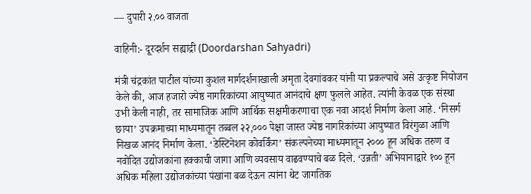— दुपारी २.०० वाजता

वाहिनी:- दूरदर्शन सह्याद्री (Doordarshan Sahyadri)

मंत्री चंद्रकांत पाटील यांच्या कुशल मार्गदर्शनाखाली अमृता देवगांवकर यांनी या प्रकल्पाचे असे उत्कृष्ट नियोजन केले की, आज हजारो ज्येष्ठ नागरिकांच्या आयुष्यात आनंदाचे क्षण फुलले आहेत. त्यांनी केवळ एक संस्था उभी केली नाही, तर सामाजिक आणि आर्थिक सक्षमीकरणाचा एक नवा आदर्श निर्माण केला आहे. ‘निसर्ग छाया’ उपक्रमाच्या माध्यमातून तब्बल २२,००० पेक्षा जास्त ज्येष्ठ नागरिकांच्या आयुष्यात विरंगुळा आणि निखळ आनंद निर्माण केला. ‘डेस्टिनेशन कोवर्किंग’ संकल्पनेच्या माध्यमातून २००० हून अधिक तरुण व नवोदित उद्योजकांना हक्काची जागा आणि व्यवसाय वाढवण्याचे बळ दिले. ‘उन्नती’ अभियानाद्वारे १०० हून अधिक महिला उद्योजकांच्या पंखांना बळ देऊन त्यांना थेट जागतिक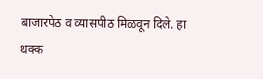बाजारपेठ व व्यासपीठ मिळवून दिले. हा थक्क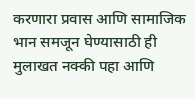करणारा प्रवास आणि सामाजिक भान समजून घेण्यासाठी ही मुलाखत नक्की पहा आणि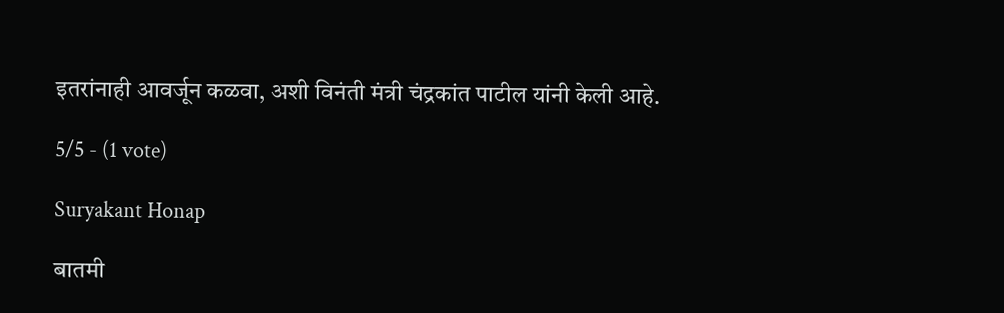इतरांनाही आवर्जून कळवा, अशी विनंती मंत्री चंद्रकांत पाटील यांनी केली आहे.

5/5 - (1 vote)

Suryakant Honap

बातमी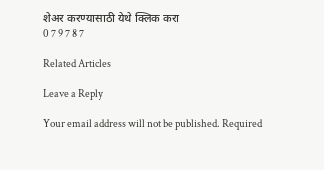शेअर करण्यासाठी येथे क्लिक करा
0 7 9 7 8 7

Related Articles

Leave a Reply

Your email address will not be published. Required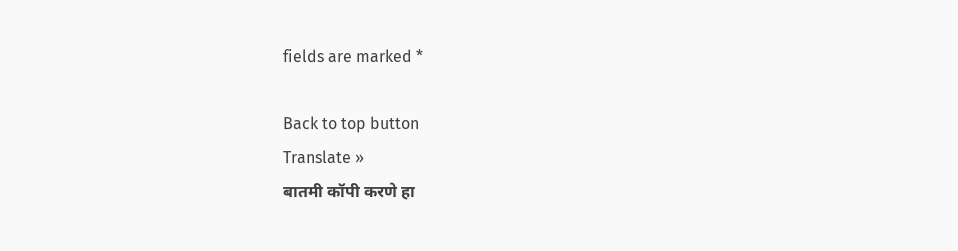fields are marked *

Back to top button
Translate »
बातमी कॉपी करणे हा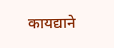कायद्याने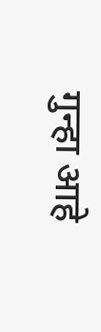गुन्हा आहे